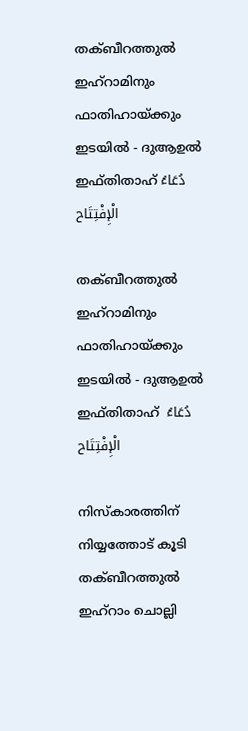തക്ബീറത്തുൽ ഇഹ്‌റാമിനും ഫാതിഹായ്ക്കും ഇടയിൽ - ദുആഉൽ ഇഫ്തിതാഹ് دُعَاءُ الْإِفْتِتَاح

തക്ബീറത്തുൽ ഇഹ്‌റാമിനും ഫാതിഹായ്ക്കും ഇടയിൽ - ദുആഉൽ ഇഫ്തിതാഹ്  دُعَاءُ الْإِفْتِتَاح

നിസ്‌കാരത്തിന്  നിയ്യത്തോട് കൂടി  തക്ബീറത്തുൽ ഇഹ്‌റാം ചൊല്ലി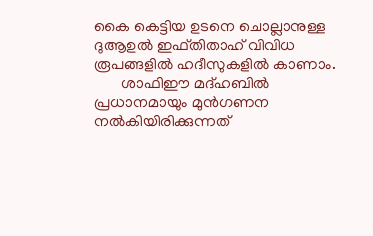കൈ കെട്ടിയ ഉടനെ ചൊല്ലാനുള്ള ദുആഉൽ ഇഫ്തിതാഹ് വിവിധ രൂപങ്ങളിൽ ഹദീസുകളിൽ കാണാം.
       ശാഫിഈ മദ്ഹബിൽ പ്രധാനമായും മുൻഗണന നൽകിയിരിക്കുന്നത്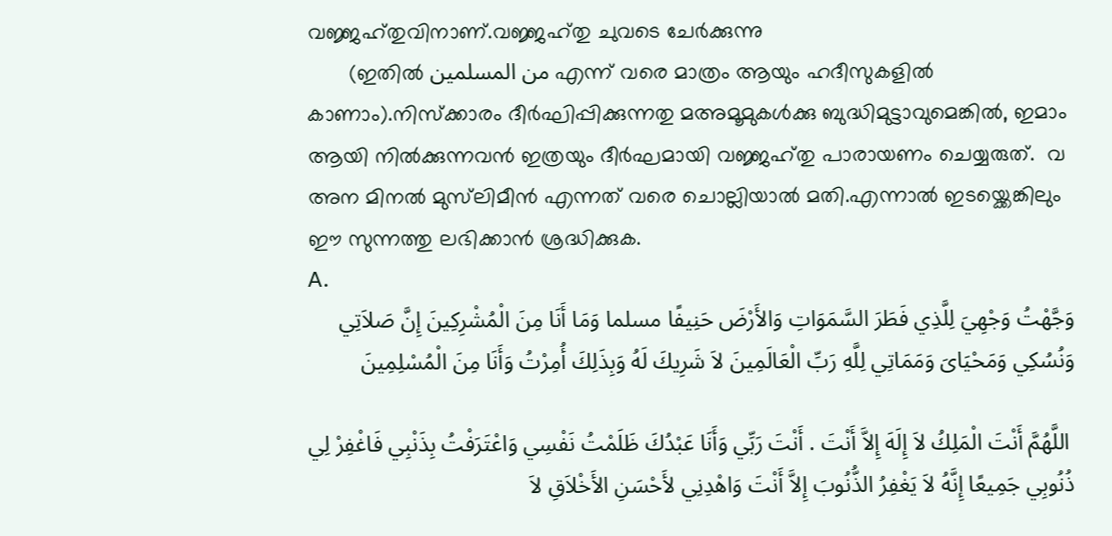വജ്ജഹ്‌തുവിനാണ്.വജ്ജഹ്‌തു ചുവടെ ചേർക്കുന്നു
       (ഇതിൽ من المسلمين എന്ന് വരെ മാത്രം ആയും ഹദീസുകളിൽ കാണാം).നിസ്ക്കാരം ദീർഘിപ്പിക്കുന്നതു മഅമൂമുകൾക്കു ബുദ്ധിമുട്ടാവുമെങ്കിൽ, ഇമാം ആയി നിൽക്കുന്നവൻ ഇത്രയും ദീർഘമായി വജ്ജഹ്‌തു പാരായണം ചെയ്യരുത്.  വ അന മിനൽ മുസ്‌ലിമീൻ എന്നത് വരെ ചൊല്ലിയാൽ മതി.എന്നാൽ ഇടയ്ക്കെങ്കിലും ഈ സുന്നത്തു ലഭിക്കാൻ ശ്രദ്ധിക്കുക.
A.
وَجَّهْتُ وَجْهِيَ لِلَّذِي فَطَرَ السَّمَوَاتِ وَالأَرْضَ حَنِيفًا مسلما وَمَا أَنَا مِنَ الْمُشْرِكِينَ إِنَّ صَلاَتِي وَنُسُكِي وَمَحْيَاىَ وَمَمَاتِي لِلَّهِ رَبِّ الْعَالَمِينَ لاَ شَرِيكَ لَهُ وَبِذَلِكَ أُمِرْتُ وَأَنَا مِنَ الْمُسْلِمِينَ

 اللَّهُمَّ أَنْتَ الْمَلِكُ لاَ إِلَهَ إِلاَّ أَنْتَ . أَنْتَ رَبِّي وَأَنَا عَبْدُكَ ظَلَمْتُ نَفْسِي وَاعْتَرَفْتُ بِذَنْبِي فَاغْفِرْ لِي ذُنُوبِي جَمِيعًا إِنَّهُ لاَ يَغْفِرُ الذُّنُوبَ إِلاَّ أَنْتَ وَاهْدِنِي لأَحْسَنِ الأَخْلاَقِ لاَ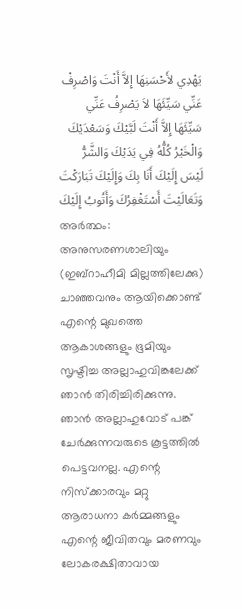يَهْدِي لأَحْسَنِهَا إِلاَّ أَنْتَ وَاصْرِفْ عَنِّي سَيِّئَهَا لاَ يَصْرِفُ عَنِّي سَيِّئَهَا إِلاَّ أَنْتَ لَبَّيْكَ وَسَعْدَيْكَ وَالْخَيْرُ كُلُّهُ فِي يَدَيْكَ وَالشَّرُّ لَيْسَ إِلَيْكَ أَنَا بِكَ وَإِلَيْكَ تَبَارَكْتَ وَتَعَالَيْتَ أَسْتَغْفِرُكَ وَأَتُوبُ إِلَيْكَ
അര്‍ത്ഥം: അനുസരണശാലിയും (ഇബ്റാഹീമി മില്ലത്തിലേക്കു) ചാഞ്ഞവനും ആയിക്കൊണ്ട് എന്റെ മുഖത്തെ ആകാശങ്ങളും ഭൂമിയും സൃഷ്ടിച്ച അല്ലാഹുവിങ്കലേക്ക് ഞാന്‍ തിരിച്ചിരിക്കുന്നു. ഞാന്‍ അല്ലാഹുവോട് പങ്ക് ചേര്‍ക്കുന്നവരുടെ കൂട്ടത്തില്‍ പെട്ടവനല്ല. എന്റെ നിസ്ക്കാരവും മറ്റു ആരാധനാ കര്‍മ്മങ്ങളും എന്റെ ജീവിതവും മരണവും ലോകരക്ഷിതാവായ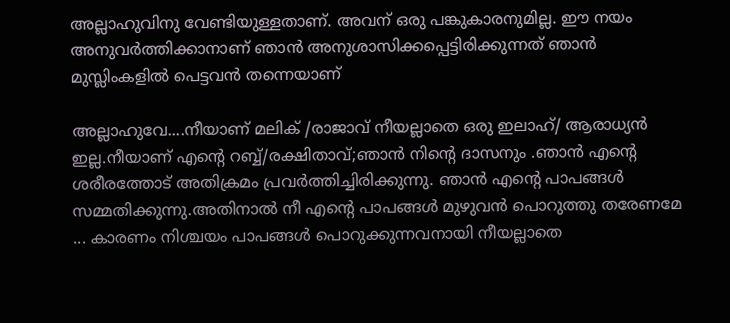അല്ലാഹുവിനു വേണ്ടിയുള്ളതാണ്‌. അവന്‌ ഒരു പങ്കുകാരനുമില്ല. ഈ നയം അനുവര്‍ത്തിക്കാനാണ്‌ ഞാന്‍ അനുശാസിക്കപ്പെട്ടിരിക്കുന്നത് ഞാന്‍ മുസ്ലിംകളില്‍ പെട്ടവന്‍ തന്നെയാണ്‌

അല്ലാഹുവേ....നീയാണ് മലിക് /രാജാവ് നീയല്ലാതെ ഒരു ഇലാഹ്/ ആരാധ്യൻ ഇല്ല.നീയാണ് എന്റെ റബ്ബ്/രക്ഷിതാവ്;ഞാൻ നിന്റെ ദാസനും .ഞാൻ എന്റെ ശരീരത്തോട് അതിക്രമം പ്രവർത്തിച്ചിരിക്കുന്നു. ഞാൻ എന്റെ പാപങ്ങൾ സമ്മതിക്കുന്നു.അതിനാൽ നീ എന്റെ പാപങ്ങൾ മുഴുവൻ പൊറുത്തു തരേണമേ ... കാരണം നിശ്ചയം പാപങ്ങൾ പൊറുക്കുന്നവനായി നീയല്ലാതെ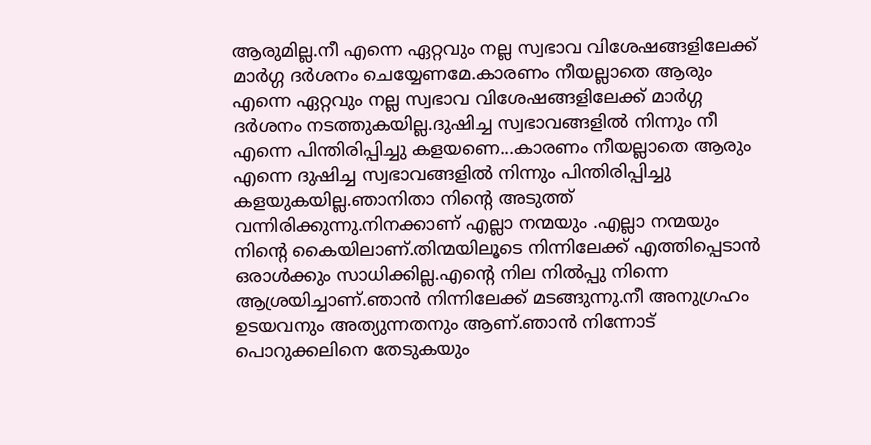ആരുമില്ല.നീ എന്നെ ഏറ്റവും നല്ല സ്വഭാവ വിശേഷങ്ങളിലേക്ക് മാർഗ്ഗ ദർശനം ചെയ്യേണമേ.കാരണം നീയല്ലാതെ ആരും എന്നെ ഏറ്റവും നല്ല സ്വഭാവ വിശേഷങ്ങളിലേക്ക് മാർഗ്ഗ ദർശനം നടത്തുകയില്ല.ദുഷിച്ച സ്വഭാവങ്ങളിൽ നിന്നും നീ എന്നെ പിന്തിരിപ്പിച്ചു കളയണെ...കാരണം നീയല്ലാതെ ആരും എന്നെ ദുഷിച്ച സ്വഭാവങ്ങളിൽ നിന്നും പിന്തിരിപ്പിച്ചു കളയുകയില്ല.ഞാനിതാ നിന്റെ അടുത്ത് വന്നിരിക്കുന്നു.നിനക്കാണ് എല്ലാ നന്മയും .എല്ലാ നന്മയും നിന്റെ കൈയിലാണ്.തിന്മയിലൂടെ നിന്നിലേക്ക്‌ എത്തിപ്പെടാൻ ഒരാൾക്കും സാധിക്കില്ല.എന്റെ നില നിൽപ്പു നിന്നെ ആശ്രയിച്ചാണ്.ഞാൻ നിന്നിലേക്ക്‌ മടങ്ങുന്നു.നീ അനുഗ്രഹം  ഉടയവനും അത്യുന്നതനും ആണ്.ഞാൻ നിന്നോട് പൊറുക്കലിനെ തേടുകയും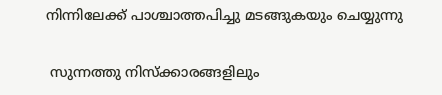നിന്നിലേക്ക്‌ പാശ്ചാത്തപിച്ചു മടങ്ങുകയും ചെയ്യുന്നു

 സുന്നത്തു നിസ്‌ക്കാരങ്ങളിലും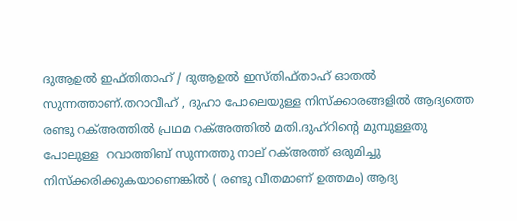ദുആഉൽ ഇഫ്തിതാഹ് / ദുആഉൽ ഇസ്തിഫ്താഹ് ഓതൽ സുന്നത്താണ്.തറാവീഹ് , ദുഹാ പോലെയുള്ള നിസ്‌ക്കാരങ്ങളിൽ ആദ്യത്തെ രണ്ടു റക്അത്തിൽ പ്രഥമ റക്അത്തിൽ മതി.ദുഹ്‌റിന്റെ മുമ്പുള്ളതു പോലുള്ള  റവാത്തിബ് സുന്നത്തു നാല് റക്അത്ത് ഒരുമിച്ചു നിസ്‌ക്കരിക്കുകയാണെങ്കിൽ ( രണ്ടു വീതമാണ് ഉത്തമം) ആദ്യ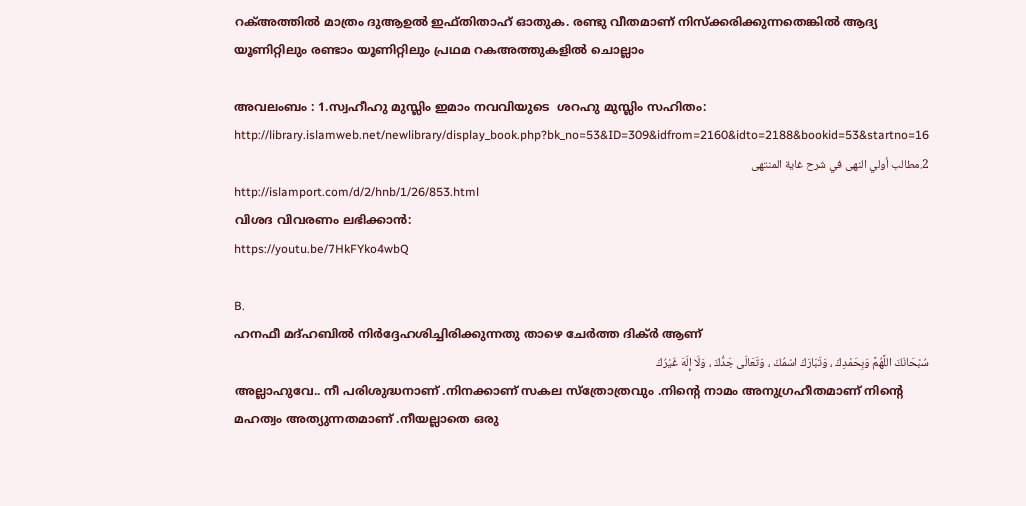റക്അത്തിൽ മാത്രം ദുആഉൽ ഇഫ്തിതാഹ് ഓതുക. രണ്ടു വീതമാണ് നിസ്‌ക്കരിക്കുന്നതെങ്കിൽ ആദ്യ യൂണിറ്റിലും രണ്ടാം യൂണിറ്റിലും പ്രഥമ റകഅത്തുകളിൽ ചൊല്ലാം

അവലംബം : 1.സ്വഹീഹു മുസ്ലിം ഇമാം നവവിയുടെ  ശറഹു മുസ്ലിം സഹിതം:
http://library.islamweb.net/newlibrary/display_book.php?bk_no=53&ID=309&idfrom=2160&idto=2188&bookid=53&startno=16
2.مطالب أولي النهى في شرح غاية المنتهى
http://islamport.com/d/2/hnb/1/26/853.html
വിശദ വിവരണം ലഭിക്കാൻ:
https://youtu.be/7HkFYko4wbQ

B.
ഹനഫീ മദ്ഹബിൽ നിർദ്ദേഹശിച്ചിരിക്കുന്നതു താഴെ ചേർത്ത ദിക്ർ ആണ്
سُبْحَانَكَ اللَّهُمَّ وَبِحَمْدِكَ ، وَتَبَارَكَ اسْمُكَ ، وَتَعَالَى جَدُّكَ ، وَلَا إِلَهَ غَيْرُكَ
അല്ലാഹുവേ.. നീ പരിശുദ്ധനാണ് .നിനക്കാണ് സകല സ്ത്രോത്രവും .നിന്റെ നാമം അനുഗ്രഹീതമാണ് നിന്റെ മഹത്വം അത്യുന്നതമാണ് .നീയല്ലാതെ ഒരു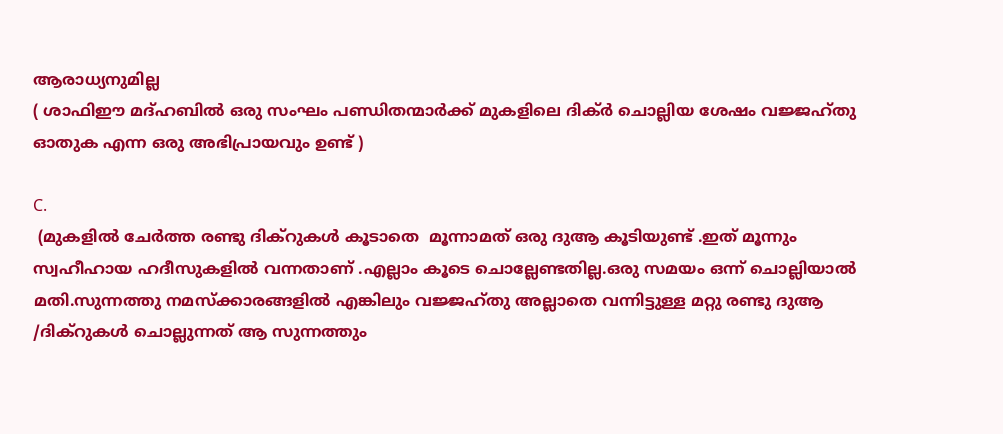ആരാധ്യനുമില്ല
( ശാഫിഈ മദ്ഹബിൽ ഒരു സംഘം പണ്ഡിതന്മാർക്ക് മുകളിലെ ദിക്ർ ചൊല്ലിയ ശേഷം വജ്ജഹ്‌തു ഓതുക എന്ന ഒരു അഭിപ്രായവും ഉണ്ട് )

C.
 (മുകളിൽ ചേർത്ത രണ്ടു ദിക്റുകൾ കൂടാതെ  മൂന്നാമത് ഒരു ദുആ കൂടിയുണ്ട് .ഇത് മൂന്നും സ്വഹീഹായ ഹദീസുകളിൽ വന്നതാണ് .എല്ലാം കൂടെ ചൊല്ലേണ്ടതില്ല.ഒരു സമയം ഒന്ന് ചൊല്ലിയാൽ മതി.സുന്നത്തു നമസ്ക്കാരങ്ങളിൽ എങ്കിലും വജ്ജഹ്‌തു അല്ലാതെ വന്നിട്ടുള്ള മറ്റു രണ്ടു ദുആ /ദിക്റുകൾ ചൊല്ലുന്നത് ആ സുന്നത്തും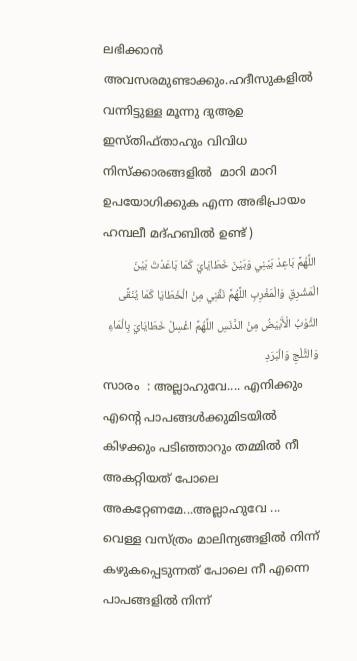ലഭിക്കാൻ അവസരമുണ്ടാക്കും.ഹദീസുകളിൽ വന്നിട്ടുള്ള മൂന്നു ദുആഉ ഇസ്തിഫ്താഹും വിവിധ നിസ്‌ക്കാരങ്ങളിൽ  മാറി മാറി ഉപയോഗിക്കുക എന്ന അഭിപ്രായം ഹമ്പലീ മദ്ഹബിൽ ഉണ്ട് )
 اللَّهُمَّ بَاعِدْ بَيْنِي وَبَيْنَ خَطَايَايَ كَمَا بَاعَدْتَ بَيْنَ الْمَشْرِقِ وَالْمَغْرِبِ اللَّهُمَّ نَقِّنِي مِنْ الْخَطَايَا كَمَا يُنَقَّى الثَّوْبُ الْأَبْيَضُ مِنْ الدَّنَسِ اللَّهُمَّ اغْسِلْ خَطَايَايَ بِالْمَاءِ وَالثَّلْجِ وَالْبَرَدِ
സാരം  : അല്ലാഹുവേ.... എനിക്കും എന്റെ പാപങ്ങൾക്കുമിടയിൽ കിഴക്കും പടിഞ്ഞാറും തമ്മിൽ നീ അകറ്റിയത് പോലെ അകറ്റേണമേ...അല്ലാഹുവേ ...  വെള്ള വസ്ത്രം മാലിന്യങ്ങളിൽ നിന്ന് കഴുകപ്പെടുന്നത് പോലെ നീ എന്നെ പാപങ്ങളിൽ നിന്ന്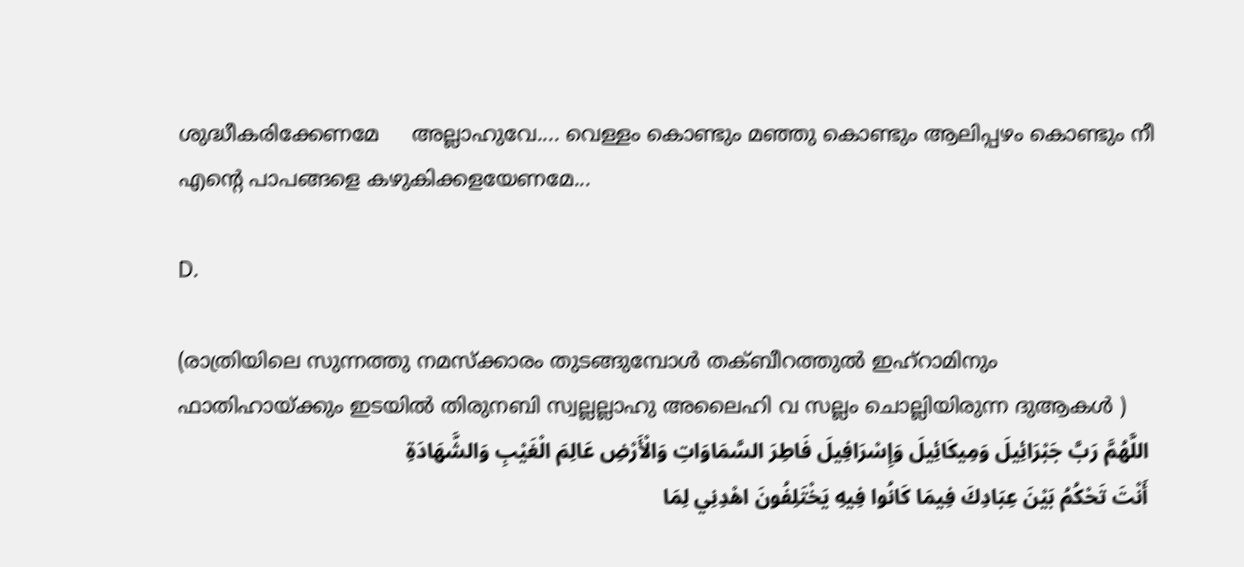ശുദ്ധീകരിക്കേണമേ     അല്ലാഹുവേ.... വെള്ളം കൊണ്ടും മഞ്ഞു കൊണ്ടും ആലിപ്പഴം കൊണ്ടും നീ എന്റെ പാപങ്ങളെ കഴുകിക്കളയേണമേ...

D.

(രാത്രിയിലെ സുന്നത്തു നമസ്ക്കാരം തുടങ്ങുമ്പോൾ തക്ബീറത്തുൽ ഇഹ്‌റാമിനും ഫാതിഹായ്ക്കും ഇടയിൽ തിരുനബി സ്വല്ലല്ലാഹു അലൈഹി വ സല്ലം ചൊല്ലിയിരുന്ന ദുആകൾ )
 اللَّهُمَّ رَبَّ جَبْرَائِيلَ وَمِيكَائِيلَ وَإِسْرَافِيلَ فَاطِرَ السَّمَاوَاتِ وَالْأَرْضِ عَالِمَ الْغَيْبِ وَالشَّهَادَةِ
 أَنْتَ تَحْكُمُ بَيْنَ عِبَادِكَ فِيمَا كَانُوا فِيهِ يَخْتَلِفُونَ اهْدِنِي لِمَا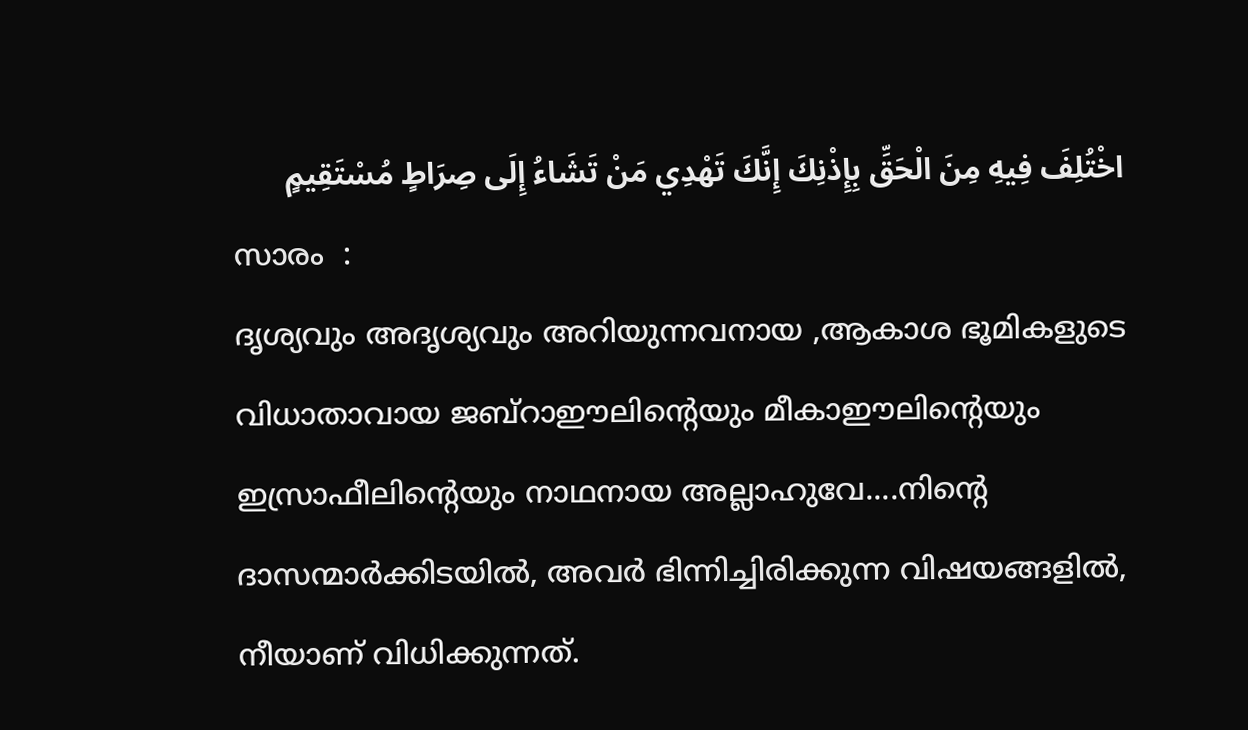اخْتُلِفَ فِيهِ مِنَ الْحَقِّ بِإِذْنِكَ إِنَّكَ تَهْدِي مَنْ تَشَاءُ إِلَى صِرَاطٍ مُسْتَقِيمٍ
സാരം  :
ദൃശ്യവും അദൃശ്യവും അറിയുന്നവനായ ,ആകാശ ഭൂമികളുടെ വിധാതാവായ ജബ്‌റാഈലിന്റെയും മീകാഈലിന്റെയും ഇസ്രാഫീലിന്റെയും നാഥനായ അല്ലാഹുവേ....നിന്റെ ദാസന്മാർക്കിടയിൽ, അവർ ഭിന്നിച്ചിരിക്കുന്ന വിഷയങ്ങളിൽ, നീയാണ് വിധിക്കുന്നത്.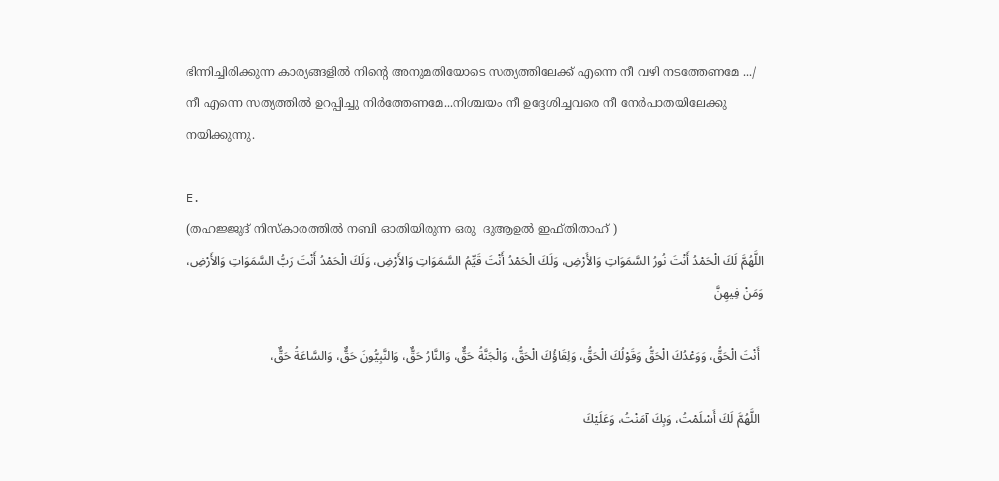ഭിന്നിച്ചിരിക്കുന്ന കാര്യങ്ങളിൽ നിന്റെ അനുമതിയോടെ സത്യത്തിലേക്ക് എന്നെ നീ വഴി നടത്തേണമേ .../  നീ എന്നെ സത്യത്തിൽ ഉറപ്പിച്ചു നിർത്തേണമേ...നിശ്ചയം നീ ഉദ്ദേശിച്ചവരെ നീ നേർപാതയിലേക്കു നയിക്കുന്നു.

E.
(തഹജ്ജുദ് നിസ്‌കാരത്തിൽ നബി ഓതിയിരുന്ന ഒരു  ദുആഉൽ ഇഫ്തിതാഹ് )
اللَّهُمَّ لَكَ الْحَمْدُ أَنْتَ نُورُ السَّمَوَاتِ وَالأَرْضِ، وَلَكَ الْحَمْدُ أَنْتَ قَيِّمُ السَّمَوَاتِ وَالأَرْضِ، وَلَكَ الْحَمْدُ أَنْتَ رَبُّ السَّمَوَاتِ وَالأَرْضِ، وَمَنْ فِيهِنَّ

 أَنْتَ الْحَقُّ، وَوَعْدُكَ الْحَقُّ وَقَوْلُكَ الْحَقُّ، وَلِقَاؤُكَ الْحَقُّ، وَالْجَنَّةُ حَقٌّ، وَالنَّارُ حَقٌّ، وَالنَّبِيُّونَ حَقٌّ، وَالسَّاعَةُ حَقٌّ،

 اللَّهُمَّ لَكَ أَسْلَمْتُ، وَبِكَ آمَنْتُ، وَعَلَيْكَ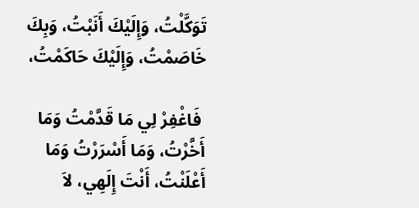تَوَكَّلْتُ، وَإِلَيْكَ أَنَبْتُ، وَبِكَ خَاصَمْتُ، وَإِلَيْكَ حَاكَمْتُ،

 فَاغْفِرْ لِي مَا قَدَّمْتُ وَمَا أَخَّرْتُ، وَمَا أَسْرَرْتُ وَمَا أَعْلَنْتُ، أَنْتَ إِلَهِي، لاَ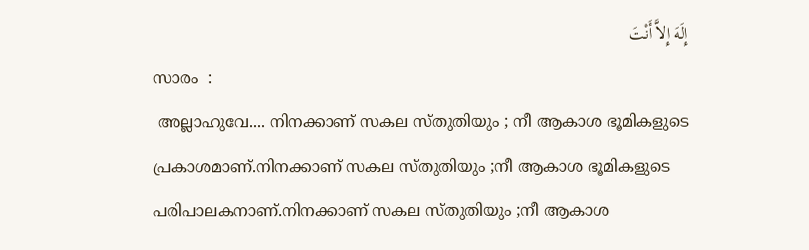إِلَهَ إِلاَّ أَنْتَ
സാരം  :
 അല്ലാഹുവേ.... നിനക്കാണ് സകല സ്തുതിയും ; നീ ആകാശ ഭൂമികളുടെ പ്രകാശമാണ്.നിനക്കാണ് സകല സ്തുതിയും ;നീ ആകാശ ഭൂമികളുടെ പരിപാലകനാണ്.നിനക്കാണ് സകല സ്തുതിയും ;നീ ആകാശ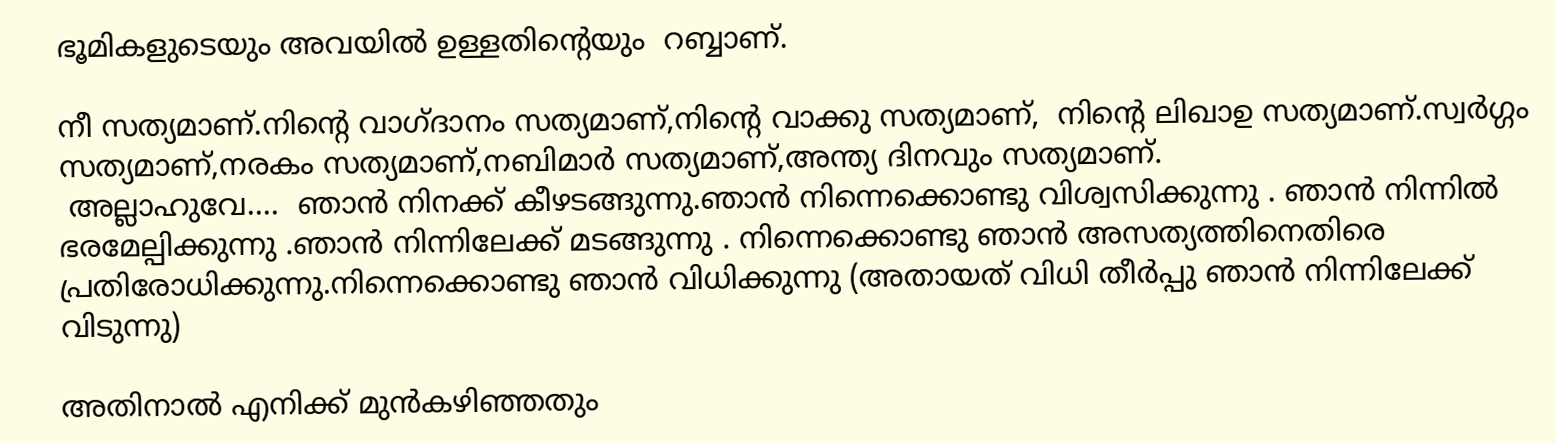ഭൂമികളുടെയും അവയിൽ ഉള്ളതിന്റെയും  റബ്ബാണ്.

നീ സത്യമാണ്.നിന്റെ വാഗ്ദാനം സത്യമാണ്,നിന്റെ വാക്കു സത്യമാണ്,  നിന്റെ ലിഖാഉ സത്യമാണ്.സ്വർഗ്ഗം സത്യമാണ്,നരകം സത്യമാണ്,നബിമാർ സത്യമാണ്,അന്ത്യ ദിനവും സത്യമാണ്.
 അല്ലാഹുവേ....  ഞാൻ നിനക്ക് കീഴടങ്ങുന്നു.ഞാൻ നിന്നെക്കൊണ്ടു വിശ്വസിക്കുന്നു . ഞാൻ നിന്നിൽ ഭരമേല്പിക്കുന്നു .ഞാൻ നിന്നിലേക്ക്‌ മടങ്ങുന്നു . നിന്നെക്കൊണ്ടു ഞാൻ അസത്യത്തിനെതിരെ പ്രതിരോധിക്കുന്നു.നിന്നെക്കൊണ്ടു ഞാൻ വിധിക്കുന്നു (അതായത് വിധി തീർപ്പു ഞാൻ നിന്നിലേക്ക്‌ വിടുന്നു)

അതിനാൽ എനിക്ക് മുൻകഴിഞ്ഞതും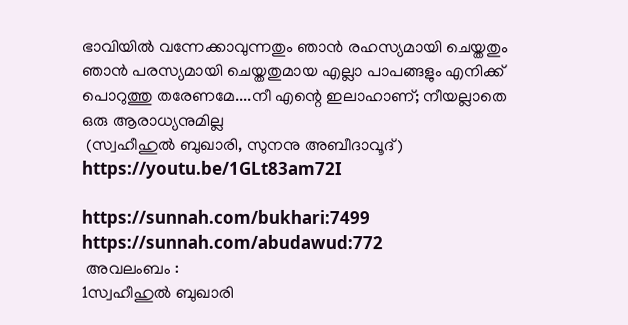ഭാവിയിൽ വന്നേക്കാവുന്നതും ഞാൻ രഹസ്യമായി ചെയ്തതും ഞാൻ പരസ്യമായി ചെയ്തതുമായ എല്ലാ പാപങ്ങളും എനിക്ക് പൊറുത്തു തരേണമേ....നീ എന്റെ ഇലാഹാണ്; നീയല്ലാതെ ഒരു ആരാധ്യനുമില്ല
 (സ്വഹീഹുൽ ബുഖാരി, സുനനു അബീദാവൂദ്)
https://youtu.be/1GLt83am72I

https://sunnah.com/bukhari:7499
https://sunnah.com/abudawud:772
 അവലംബം :
1സ്വഹീഹുൽ ബുഖാരി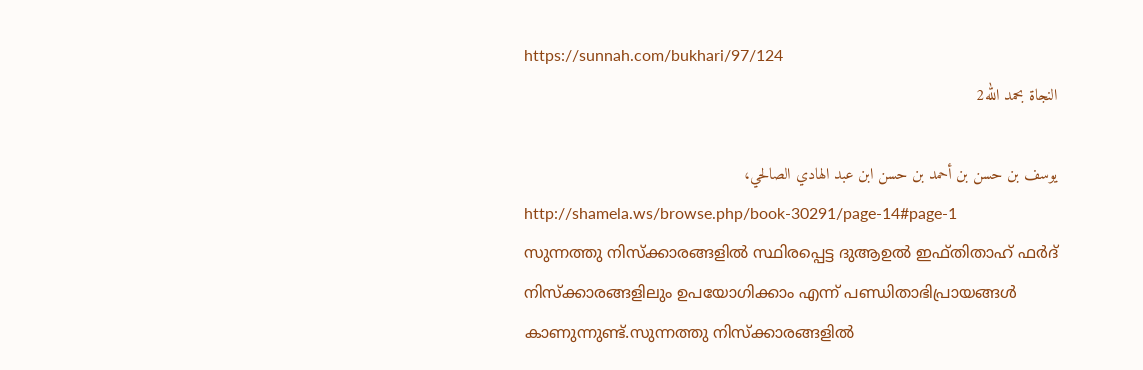https://sunnah.com/bukhari/97/124
النجاة بحمد الله2

يوسف بن حسن بن أحمد بن حسن ابن عبد الهادي الصالحي،
http://shamela.ws/browse.php/book-30291/page-14#page-1
സുന്നത്തു നിസ്‌ക്കാരങ്ങളിൽ സ്ഥിരപ്പെട്ട ദുആഉൽ ഇഫ്തിതാഹ് ഫർദ് നിസ്‌ക്കാരങ്ങളിലും ഉപയോഗിക്കാം എന്ന് പണ്ഡിതാഭിപ്രായങ്ങൾ കാണുന്നുണ്ട്.സുന്നത്തു നിസ്‌ക്കാരങ്ങളിൽ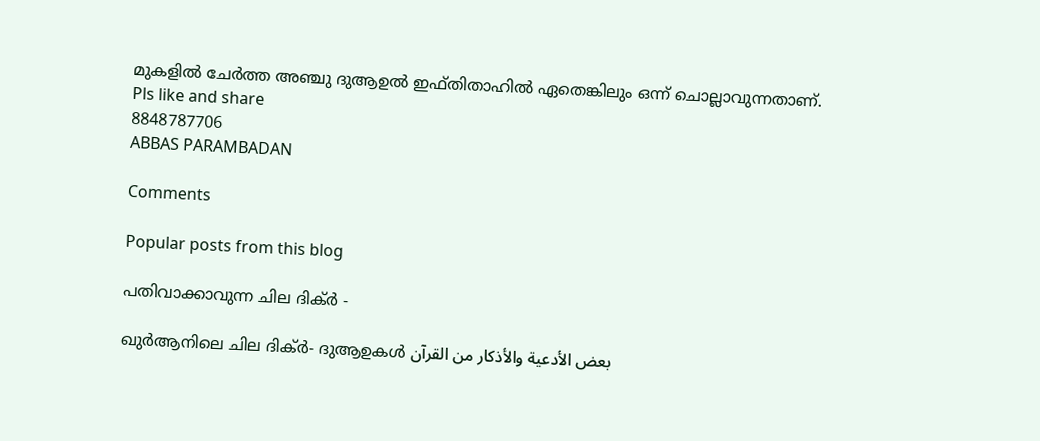മുകളിൽ ചേർത്ത അഞ്ചു ദുആഉൽ ഇഫ്തിതാഹിൽ ഏതെങ്കിലും ഒന്ന് ചൊല്ലാവുന്നതാണ്.
Pls like and share
8848787706
ABBAS PARAMBADAN

Comments

Popular posts from this blog

പതിവാക്കാവുന്ന ചില ദിക്ർ -

ഖുർആനിലെ ചില ദിക്ർ- ദുആഉകൾ بعض الأدعية والأذكار من القرآن